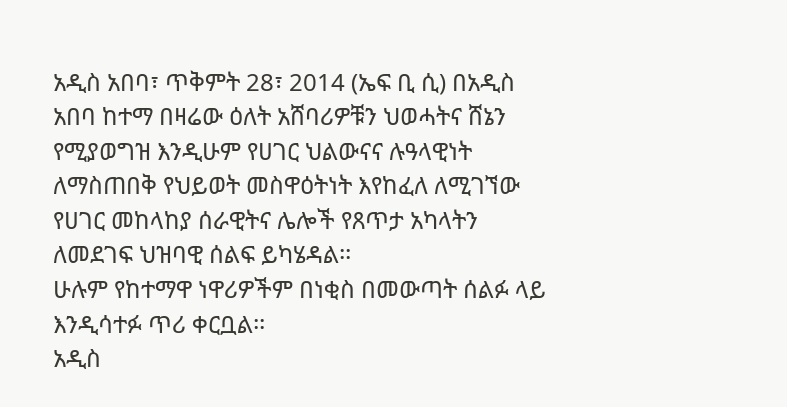አዲስ አበባ፣ ጥቅምት 28፣ 2014 (ኤፍ ቢ ሲ) በአዲስ አበባ ከተማ በዛሬው ዕለት አሸባሪዎቹን ህወሓትና ሸኔን የሚያወግዝ እንዲሁም የሀገር ህልውናና ሉዓላዊነት ለማስጠበቅ የህይወት መስዋዕትነት እየከፈለ ለሚገኘው የሀገር መከላከያ ሰራዊትና ሌሎች የጸጥታ አካላትን ለመደገፍ ህዝባዊ ሰልፍ ይካሄዳል፡፡
ሁሉም የከተማዋ ነዋሪዎችም በነቂስ በመውጣት ሰልፉ ላይ እንዲሳተፉ ጥሪ ቀርቧል፡፡
አዲስ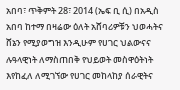አበባ፣ ጥቅምት 28፣ 2014 (ኤፍ ቢ ሲ) በአዲስ አበባ ከተማ በዛሬው ዕለት አሸባሪዎቹን ህወሓትና ሸኔን የሚያወግዝ እንዲሁም የሀገር ህልውናና ሉዓላዊነት ለማስጠበቅ የህይወት መስዋዕትነት እየከፈለ ለሚገኘው የሀገር መከላከያ ሰራዊትና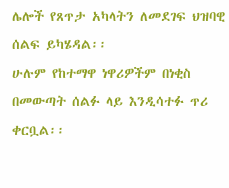ሌሎች የጸጥታ አካላትን ለመደገፍ ህዝባዊ ሰልፍ ይካሄዳል፡፡
ሁሉም የከተማዋ ነዋሪዎችም በነቂስ በመውጣት ሰልፉ ላይ እንዲሳተፉ ጥሪ ቀርቧል፡፡